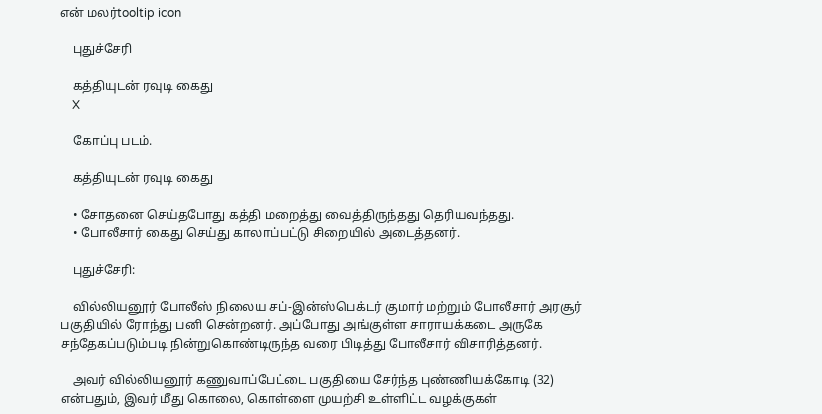என் மலர்tooltip icon

    புதுச்சேரி

    கத்தியுடன் ரவுடி கைது
    X

    கோப்பு படம்.

    கத்தியுடன் ரவுடி கைது

    • சோதனை செய்தபோது கத்தி மறைத்து வைத்திருந்தது தெரியவந்தது.
    • போலீசார் கைது செய்து காலாப்பட்டு சிறையில் அடைத்தனர்.

    புதுச்சேரி:

    வில்லியனூர் போலீஸ் நிலைய சப்-இன்ஸ்பெக்டர் குமார் மற்றும் போலீசார் அரசூர் பகுதியில் ரோந்து பனி சென்றனர். அப்போது அங்குள்ள சாராயக்கடை அருகே சந்தேகப்படும்படி நின்றுகொண்டிருந்த வரை பிடித்து போலீசார் விசாரித்தனர்.

    அவர் வில்லியனூர் கணுவாப்பேட்டை பகுதியை சேர்ந்த புண்ணியக்கோடி (32) என்பதும், இவர் மீது கொலை, கொள்ளை முயற்சி உள்ளிட்ட வழக்குகள்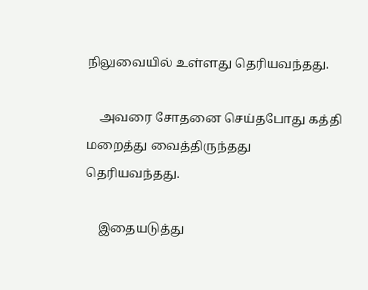நிலுவையில் உள்ளது தெரியவந்தது.

    அவரை சோதனை செய்தபோது கத்தி மறைத்து வைத்திருந்தது தெரியவந்தது.

    இதையடுத்து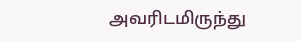அவரிடமிருந்து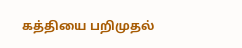கத்தியை பறிமுதல்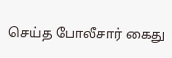செய்த போலீசார் கைது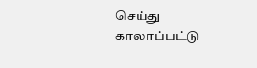செய்து காலாப்பட்டு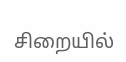சிறையில்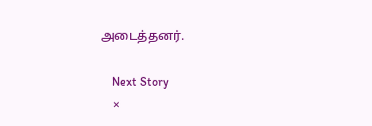அடைத்தனர்.

    Next Story
    ×